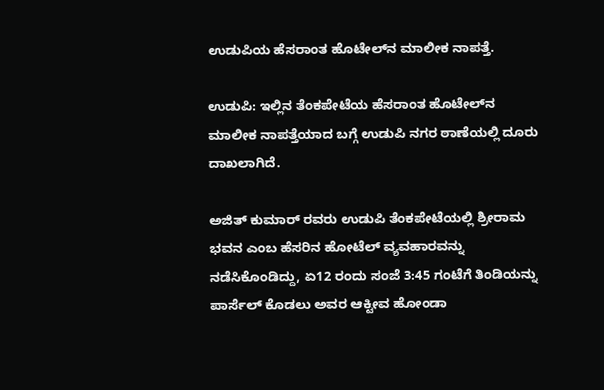ಉಡುಪಿಯ ಹೆಸರಾಂತ ಹೊಟೇಲ್‌ನ ಮಾಲೀಕ ನಾಪತ್ತೆ.

ಉಡುಪಿ: ಇಲ್ಲಿನ ತೆಂಕಪೇಟೆಯ ಹೆಸರಾಂತ ಹೊಟೇಲ್‌ನ ಮಾಲೀಕ ನಾಪತ್ತೆಯಾದ ಬಗ್ಗೆ ಉಡುಪಿ ನಗರ ಠಾಣೆಯಲ್ಲಿ ದೂರು ದಾಖಲಾಗಿದೆ.

ಅಜಿತ್‌ ಕುಮಾರ್‌ ರವರು ಉಡುಪಿ ತೆಂಕಪೇಟೆಯಲ್ಲಿ ಶ್ರೀರಾಮ ಭವನ ಎಂಬ ಹೆಸರಿನ ಹೋಟೆಲ್‌ ವ್ಯವಹಾರವನ್ನು ನಡೆಸಿಕೊಂಡಿದ್ದು, ಏ12 ರಂದು ಸಂಜೆ 3:45 ಗಂಟೆಗೆ ತಿಂಡಿಯನ್ನು ಪಾರ್ಸೆಲ್‌ ಕೊಡಲು ಅವರ ಆಕ್ಟೀವ ಹೋಂಡಾ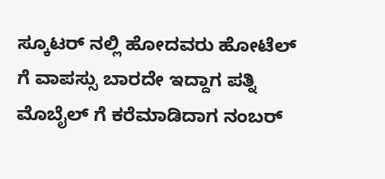ಸ್ಕೂಟರ್‌ ನಲ್ಲಿ ಹೋದವರು ಹೋಟೆಲ್‌ ಗೆ ವಾಪಸ್ಸು ಬಾರದೇ ಇದ್ದಾಗ ಪತ್ನಿ ಮೊಬೈಲ್‌ ಗೆ ಕರೆಮಾಡಿದಾಗ ನಂಬರ್‌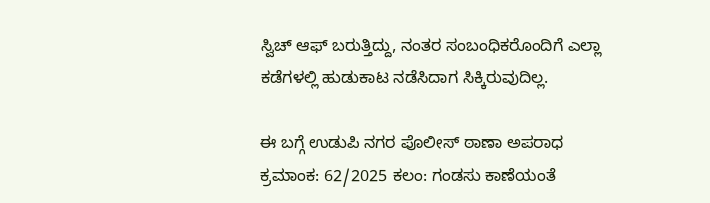ಸ್ವಿಚ್‌ ಆಫ್‌ ಬರುತ್ತಿದ್ದು, ನಂತರ ಸಂಬಂಧಿಕರೊಂದಿಗೆ ಎಲ್ಲಾ ಕಡೆಗಳಲ್ಲಿ ಹುಡುಕಾಟ ನಡೆಸಿದಾಗ ಸಿಕ್ಕಿರುವುದಿಲ್ಲ.

ಈ ಬಗ್ಗೆ ಉಡುಪಿ ನಗರ ಪೊಲೀಸ್‌ ಠಾಣಾ ಅಪರಾಧ ಕ್ರಮಾಂಕ: 62/2025 ಕಲಂ: ಗಂಡಸು ಕಾಣೆಯಂತೆ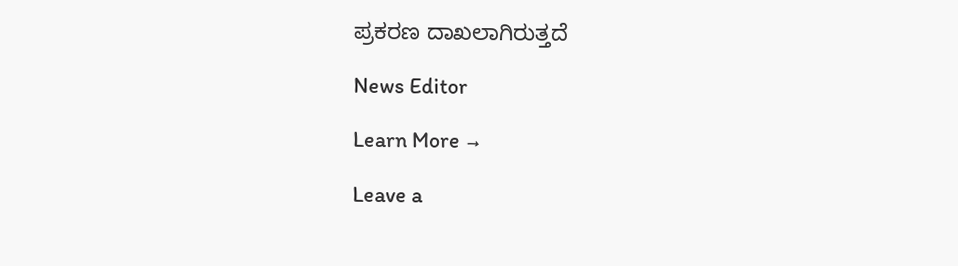ಪ್ರಕರಣ ದಾಖಲಾಗಿರುತ್ತದೆ

News Editor

Learn More →

Leave a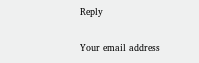Reply

Your email address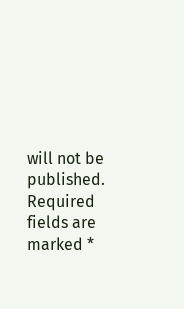will not be published. Required fields are marked *